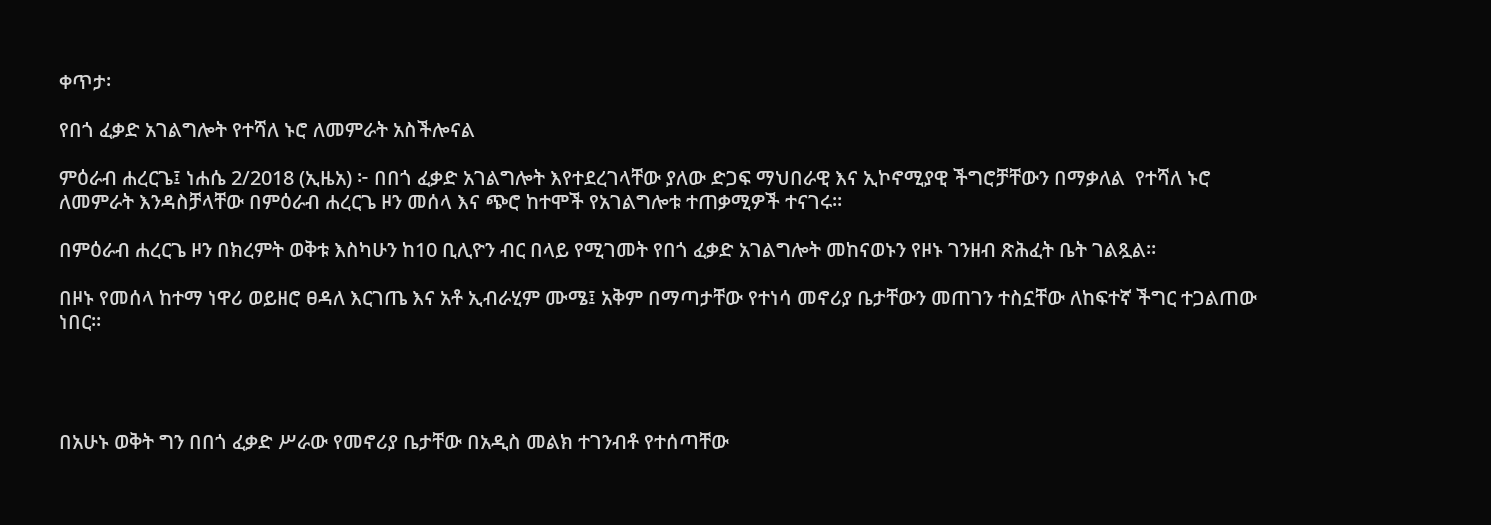ቀጥታ፡

የበጎ ፈቃድ አገልግሎት የተሻለ ኑሮ ለመምራት አስችሎናል

ምዕራብ ሐረርጌ፤ ነሐሴ 2/2018 (ኢዜአ) ፦ በበጎ ፈቃድ አገልግሎት እየተደረገላቸው ያለው ድጋፍ ማህበራዊ እና ኢኮኖሚያዊ ችግሮቻቸውን በማቃለል  የተሻለ ኑሮ ለመምራት እንዳስቻላቸው በምዕራብ ሐረርጌ ዞን መሰላ እና ጭሮ ከተሞች የአገልግሎቱ ተጠቃሚዎች ተናገሩ።

በምዕራብ ሐረርጌ ዞን በክረምት ወቅቱ እስካሁን ከ10 ቢሊዮን ብር በላይ የሚገመት የበጎ ፈቃድ አገልግሎት መከናወኑን የዞኑ ገንዘብ ጽሕፈት ቤት ገልጿል።

በዞኑ የመሰላ ከተማ ነዋሪ ወይዘሮ ፀዳለ እርገጤ እና አቶ ኢብራሂም ሙሜ፤ አቅም በማጣታቸው የተነሳ መኖሪያ ቤታቸውን መጠገን ተስኗቸው ለከፍተኛ ችግር ተጋልጠው ነበር።




በአሁኑ ወቅት ግን በበጎ ፈቃድ ሥራው የመኖሪያ ቤታቸው በአዲስ መልክ ተገንብቶ የተሰጣቸው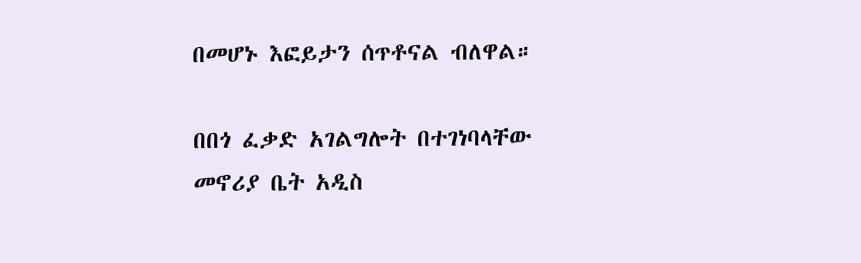በመሆኑ እፎይታን ሰጥቶናል ብለዋል።

በበጎ ፈቃድ አገልግሎት በተገነባላቸው መኖሪያ ቤት አዲስ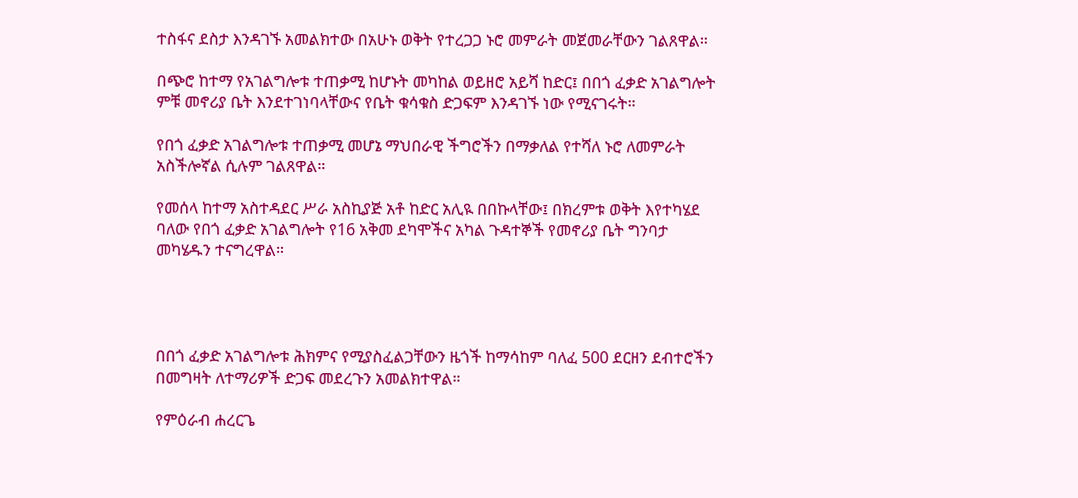ተስፋና ደስታ እንዳገኙ አመልክተው በአሁኑ ወቅት የተረጋጋ ኑሮ መምራት መጀመራቸውን ገልጸዋል።

በጭሮ ከተማ የአገልግሎቱ ተጠቃሚ ከሆኑት መካከል ወይዘሮ አይሻ ከድር፤ በበጎ ፈቃድ አገልግሎት ምቹ መኖሪያ ቤት እንደተገነባላቸውና የቤት ቁሳቁስ ድጋፍም እንዳገኙ ነው የሚናገሩት።

የበጎ ፈቃድ አገልግሎቱ ተጠቃሚ መሆኔ ማህበራዊ ችግሮችን በማቃለል የተሻለ ኑሮ ለመምራት አስችሎኛል ሲሉም ገልጸዋል።

የመሰላ ከተማ አስተዳደር ሥራ አስኪያጅ አቶ ከድር አሊዪ በበኩላቸው፤ በክረምቱ ወቅት እየተካሄደ ባለው የበጎ ፈቃድ አገልግሎት የ16 አቅመ ደካሞችና አካል ጉዳተኞች የመኖሪያ ቤት ግንባታ መካሄዱን ተናግረዋል።




በበጎ ፈቃድ አገልግሎቱ ሕክምና የሚያስፈልጋቸውን ዜጎች ከማሳከም ባለፈ 500 ደርዘን ደብተሮችን በመግዛት ለተማሪዎች ድጋፍ መደረጉን አመልክተዋል።

የምዕራብ ሐረርጌ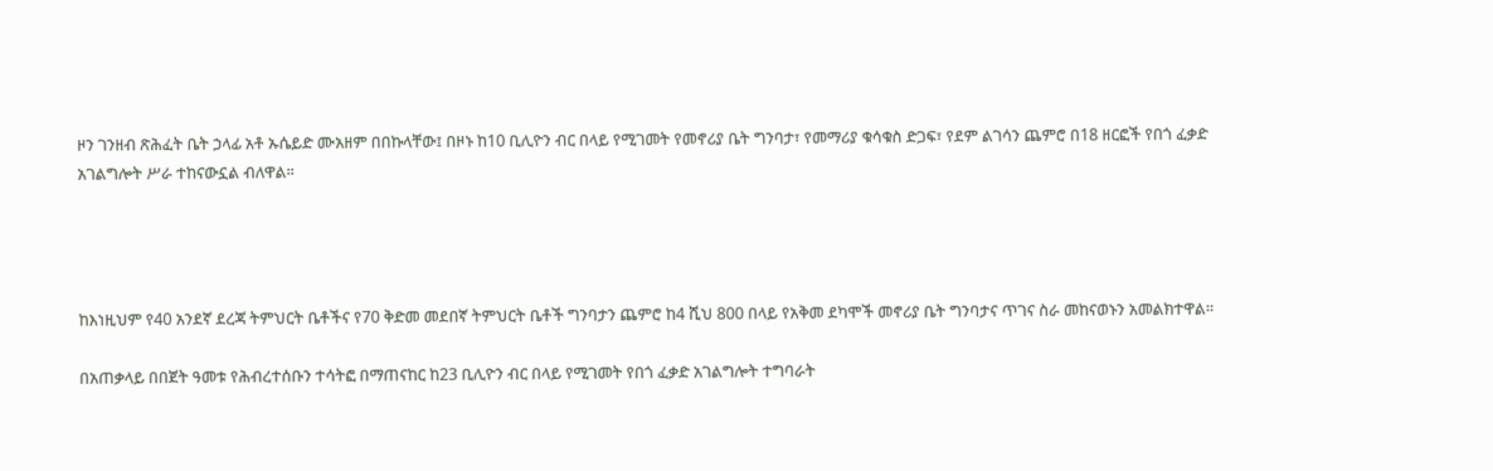ዞን ገንዘብ ጽሕፈት ቤት ኃላፊ አቶ ኡሴይድ ሙአዘም በበኩላቸው፤ በዞኑ ከ10 ቢሊዮን ብር በላይ የሚገመት የመኖሪያ ቤት ግንባታ፣ የመማሪያ ቁሳቁስ ድጋፍ፣ የደም ልገሳን ጨምሮ በ18 ዘርፎች የበጎ ፈቃድ አገልግሎት ሥራ ተከናውኗል ብለዋል።




ከእነዚህም የ40 አንደኛ ደረጃ ትምህርት ቤቶችና የ70 ቅድመ መደበኛ ትምህርት ቤቶች ግንባታን ጨምሮ ከ4 ሺህ 800 በላይ የአቅመ ደካሞች መኖሪያ ቤት ግንባታና ጥገና ስራ መከናወኑን አመልክተዋል።

በአጠቃላይ በበጀት ዓመቱ የሕብረተሰቡን ተሳትፎ በማጠናከር ከ23 ቢሊዮን ብር በላይ የሚገመት የበጎ ፈቃድ አገልግሎት ተግባራት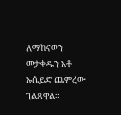ለማከናወን መታቀዱን አቶ ኡሴይድ ጨምረው ገልጸዋል።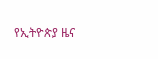የኢትዮጵያ ዜና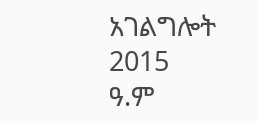አገልግሎት
2015
ዓ.ም